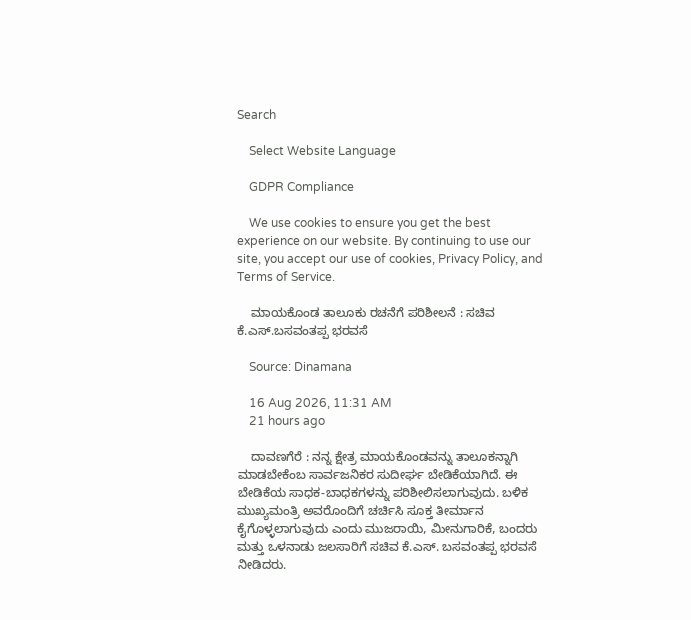Search

    Select Website Language

    GDPR Compliance

    We use cookies to ensure you get the best experience on our website. By continuing to use our site, you accept our use of cookies, Privacy Policy, and Terms of Service.

    ಮಾಯಕೊಂಡ ತಾಲೂಕು ರಚನೆಗೆ ಪರಿಶೀಲನೆ : ಸಚಿವ ಕೆ.ಎಸ್.ಬಸವಂತಪ್ಪ ಭರವಸೆ

    Source: Dinamana

    16 Aug 2026, 11:31 AM
    21 hours ago

    ದಾವಣಗೆರೆ : ನನ್ನ ಕ್ಷೇತ್ರ ಮಾಯಕೊಂಡವನ್ನು ತಾಲೂಕನ್ನಾಗಿ ಮಾಡಬೇಕೆಂಬ ಸಾರ್ವಜನಿಕರ ಸುದೀರ್ಘ ಬೇಡಿಕೆಯಾಗಿದೆ. ಈ ಬೇಡಿಕೆಯ ಸಾಧಕ-ಬಾಧಕಗಳನ್ನು ಪರಿಶೀಲಿಸಲಾಗುವುದು. ಬಳಿಕ ಮುಖ್ಯಮಂತ್ರಿ ಅವರೊಂದಿಗೆ ಚರ್ಚಿಸಿ ಸೂಕ್ತ ತೀರ್ಮಾನ ಕೈಗೊಳ್ಳಲಾಗುವುದು ಎಂದು ಮುಜರಾಯಿ, ಮೀನುಗಾರಿಕೆ, ಬಂದರು ಮತ್ತು ಒಳನಾಡು ಜಲಸಾರಿಗೆ ಸಚಿವ ಕೆ.ಎಸ್. ಬಸವಂತಪ್ಪ ಭರವಸೆ ನೀಡಿದರು.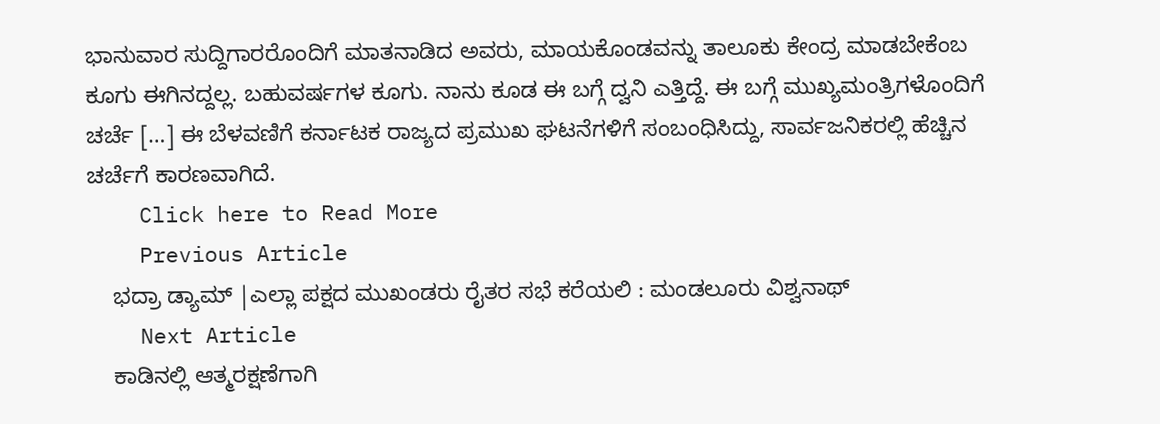ಭಾನುವಾರ ಸುದ್ದಿಗಾರರೊಂದಿಗೆ ಮಾತನಾಡಿದ ಅವರು, ಮಾಯಕೊಂಡವನ್ನು ತಾಲೂಕು ಕೇಂದ್ರ ಮಾಡಬೇಕೆಂಬ ಕೂಗು ಈಗಿನದ್ದಲ್ಲ. ಬಹುವರ್ಷಗಳ ಕೂಗು. ನಾನು ಕೂಡ ಈ ಬಗ್ಗೆ ದ್ವನಿ ಎತ್ತಿದ್ದೆ. ಈ ಬಗ್ಗೆ ಮುಖ್ಯಮಂತ್ರಿಗಳೊಂದಿಗೆ ಚರ್ಚೆ […] ಈ ಬೆಳವಣಿಗೆ ಕರ್ನಾಟಕ ರಾಜ್ಯದ ಪ್ರಮುಖ ಘಟನೆಗಳಿಗೆ ಸಂಬಂಧಿಸಿದ್ದು, ಸಾರ್ವಜನಿಕರಲ್ಲಿ ಹೆಚ್ಚಿನ ಚರ್ಚೆಗೆ ಕಾರಣವಾಗಿದೆ.
    Click here to Read More
    Previous Article
    ಭದ್ರಾ ಡ್ಯಾಮ್ |ಎಲ್ಲಾ ಪಕ್ಷದ ಮುಖಂಡರು ರೈತರ ಸಭೆ ಕರೆಯಲಿ : ಮಂಡಲೂರು ವಿಶ್ವನಾಥ್
    Next Article
    ಕಾಡಿನಲ್ಲಿ ಆತ್ಮ‌ರಕ್ಷಣೆಗಾಗಿ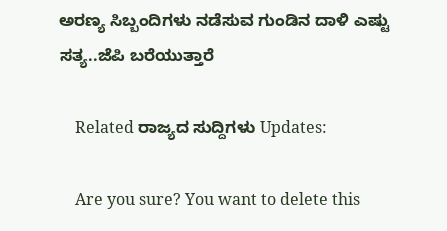ಅರಣ್ಯ ಸಿಬ್ಬಂದಿಗಳು ನಡೆಸುವ ಗುಂಡಿನ ದಾಳಿ ಎಷ್ಟು ಸತ್ಯ..ಜೆಪಿ ಬರೆಯುತ್ತಾರೆ

    Related ರಾಜ್ಯದ ಸುದ್ದಿಗಳು Updates:

    Are you sure? You want to delete this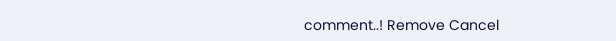comment..! Remove Cancel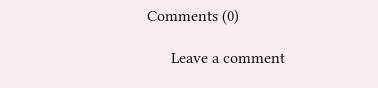Comments (0)

      Leave a comment